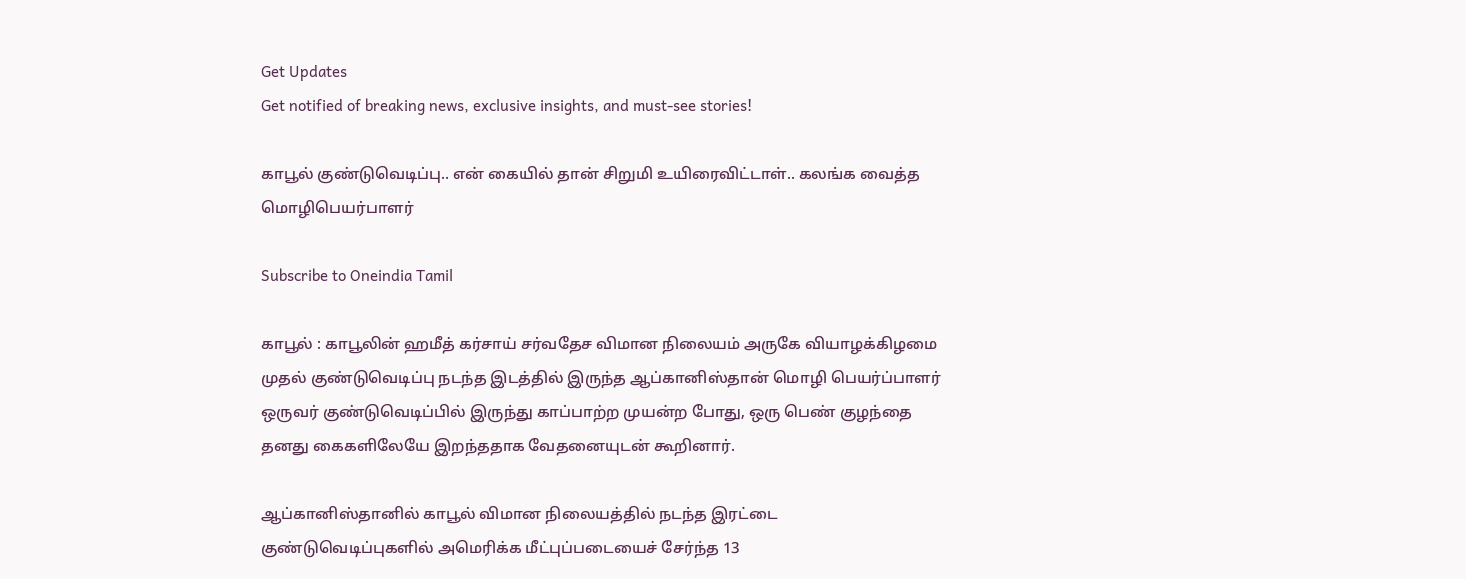Get Updates
Get notified of breaking news, exclusive insights, and must-see stories!

காபூல் குண்டுவெடிப்பு.. என் கையில் தான் சிறுமி உயிரைவிட்டாள்.. கலங்க வைத்த மொழிபெயர்பாளர்

Subscribe to Oneindia Tamil

காபூல் : காபூலின் ஹமீத் கர்சாய் சர்வதேச விமான நிலையம் அருகே வியாழக்கிழமை முதல் குண்டுவெடிப்பு நடந்த இடத்தில் இருந்த ஆப்கானிஸ்தான் மொழி பெயர்ப்பாளர் ஒருவர் குண்டுவெடிப்பில் இருந்து காப்பாற்ற முயன்ற போது, ஒரு பெண் குழந்தை தனது கைகளிலேயே இறந்ததாக வேதனையுடன் கூறினார்.

ஆப்கானிஸ்தானில் காபூல் விமான நிலையத்தில் நடந்த இரட்டை குண்டுவெடிப்புகளில் அமெரிக்க மீட்புப்படையைச் சேர்ந்த 13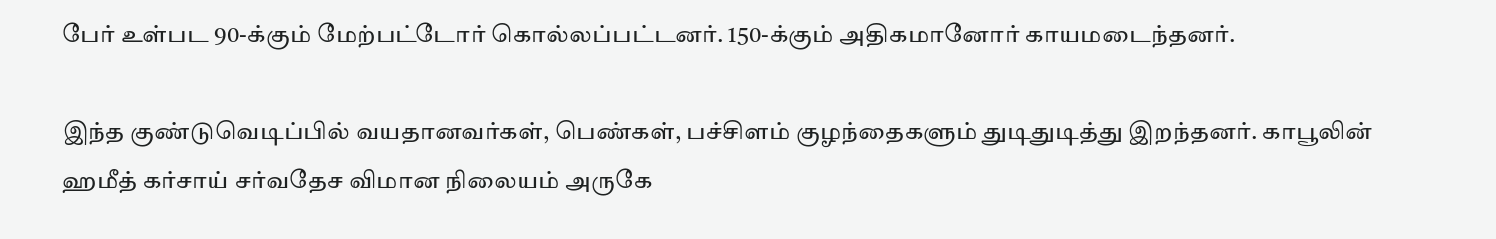பேர் உள்பட 90-க்கும் மேற்பட்டோர் கொல்லப்பட்டனர். 150-க்கும் அதிகமானோர் காயமடைந்தனர்.

இந்த குண்டுவெடிப்பில் வயதானவர்கள், பெண்கள், பச்சிளம் குழந்தைகளும் துடிதுடித்து இறந்தனர். காபூலின் ஹமீத் கர்சாய் சர்வதேச விமான நிலையம் அருகே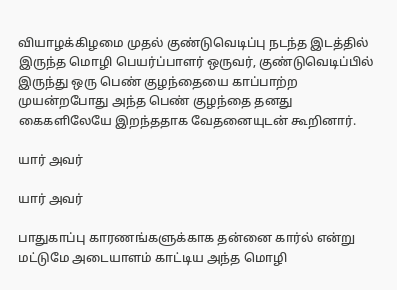வியாழக்கிழமை முதல் குண்டுவெடிப்பு நடந்த இடத்தில் இருந்த மொழி பெயர்ப்பாளர் ஒருவர், குண்டுவெடிப்பில் இருந்து ஒரு பெண் குழந்தையை காப்பாற்ற முயன்றபோது அந்த பெண் குழந்தை தனது கைகளிலேயே இறந்ததாக வேதனையுடன் கூறினார்.

யார் அவர்

யார் அவர்

பாதுகாப்பு காரணங்களுக்காக தன்னை கார்ல் என்று மட்டுமே அடையாளம் காட்டிய அந்த மொழி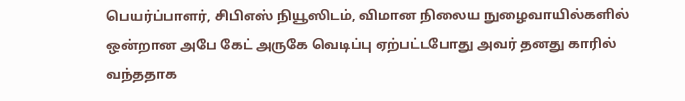பெயர்ப்பாளர், சிபிஎஸ் நியூஸிடம், விமான நிலைய நுழைவாயில்களில் ஒன்றான அபே கேட் அருகே வெடிப்பு ஏற்பட்டபோது அவர் தனது காரில் வந்ததாக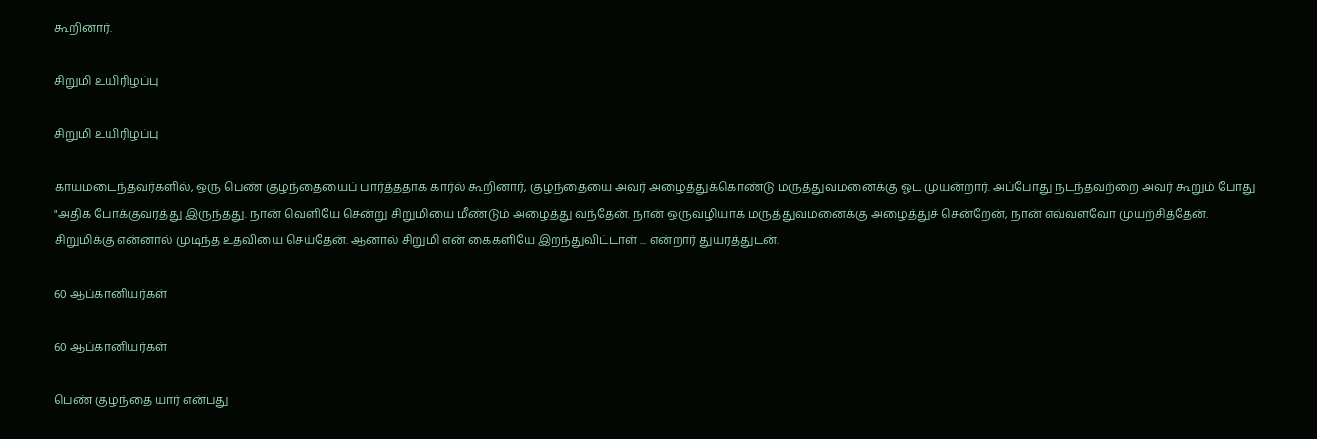கூறினார்.

சிறுமி உயிரிழப்பு

சிறுமி உயிரிழப்பு

காயமடைந்தவர்களில், ஒரு பெண் குழந்தையைப் பார்த்ததாக கார்ல் கூறினார், குழந்தையை அவர் அழைத்துக்கொண்டு மருத்துவமனைக்கு ஓட முயன்றார். அப்போது நடந்தவற்றை அவர் கூறும் போது "அதிக போக்குவரத்து இருந்தது. நான் வெளியே சென்று சிறுமியை மீண்டும் அழைத்து வந்தேன். நான் ஒருவழியாக மருத்துவமனைக்கு அழைத்துச் சென்றேன், நான் எவ்வளவோ முயற்சித்தேன். சிறுமிக்கு என்னால் முடிந்த உதவியை செய்தேன். ஆனால் சிறுமி என் கைகளியே இறந்துவிட்டாள் ... என்றார் துயரத்துடன்.

60 ஆப்கானியர்கள்

60 ஆப்கானியர்கள்

பெண் குழந்தை யார் என்பது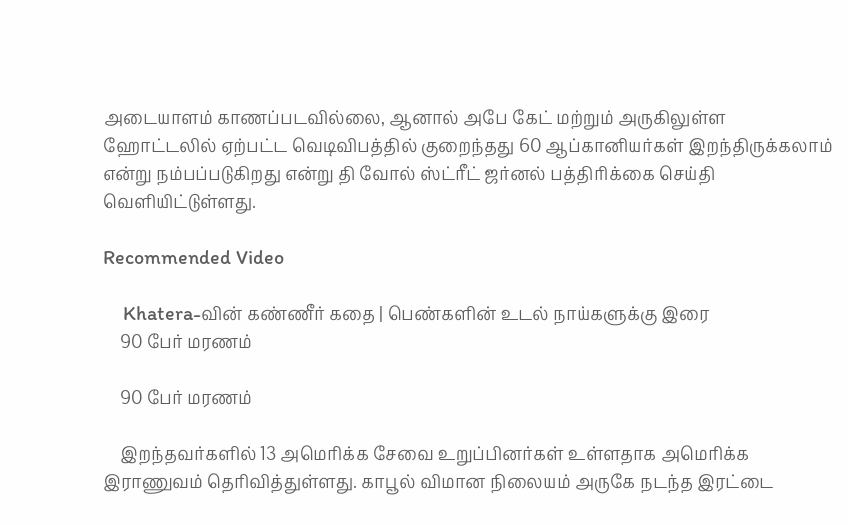அடையாளம் காணப்படவில்லை, ஆனால் அபே கேட் மற்றும் அருகிலுள்ள ஹோட்டலில் ஏற்பட்ட வெடிவிபத்தில் குறைந்தது 60 ஆப்கானியர்கள் இறந்திருக்கலாம் என்று நம்பப்படுகிறது என்று தி வோல் ஸ்ட்ரீட் ஜர்னல் பத்திரிக்கை செய்தி வெளியிட்டுள்ளது.

Recommended Video

    Khatera-வின் கண்ணீர் கதை | பெண்களின் உடல் நாய்களுக்கு இரை
    90 பேர் மரணம்

    90 பேர் மரணம்

    இறந்தவர்களில் 13 அமெரிக்க சேவை உறுப்பினர்கள் உள்ளதாக அமெரிக்க இராணுவம் தெரிவித்துள்ளது. காபூல் விமான நிலையம் அருகே நடந்த இரட்டை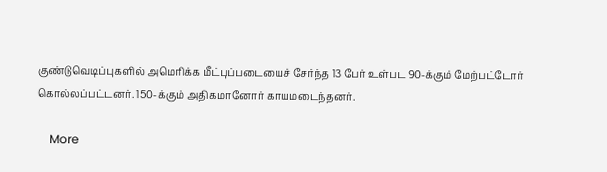குண்டுவெடிப்புகளில் அமெரிக்க மீட்புப்படையைச் சேர்ந்த 13 பேர் உள்பட 90-க்கும் மேற்பட்டோர் கொல்லப்பட்டனர். 150-க்கும் அதிகமானோர் காயமடைந்தனர்.

    More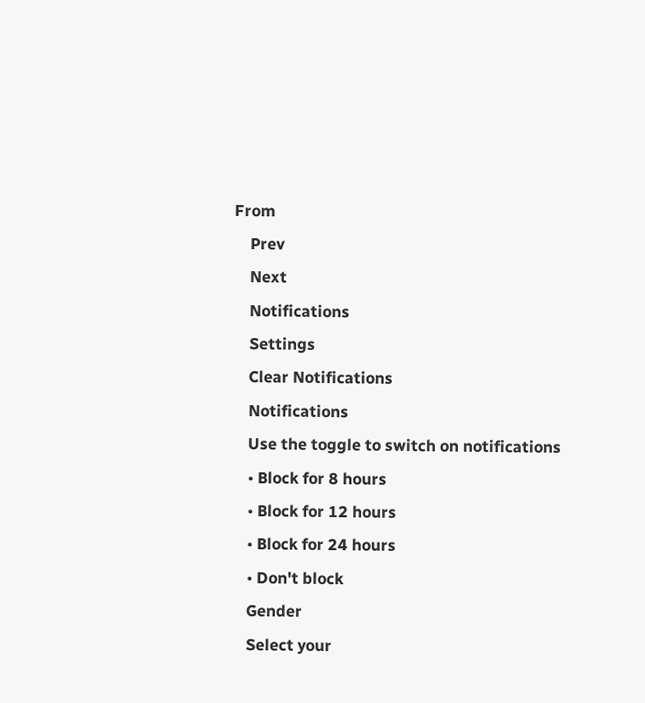From
    Prev
    Next
    Notifications
    Settings
    Clear Notifications
    Notifications
    Use the toggle to switch on notifications
    • Block for 8 hours
    • Block for 12 hours
    • Block for 24 hours
    • Don't block
    Gender
    Select your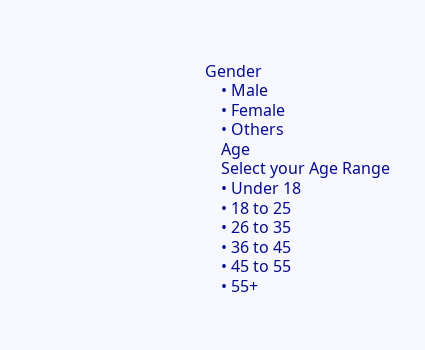Gender
    • Male
    • Female
    • Others
    Age
    Select your Age Range
    • Under 18
    • 18 to 25
    • 26 to 35
    • 36 to 45
    • 45 to 55
    • 55+